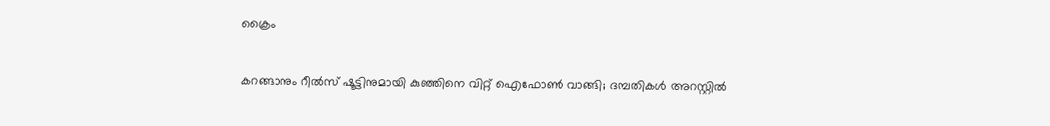ക്രൈം

കറങ്ങാനും റീല്‍സ് ഷൂട്ടിനുമായി കുഞ്ഞിനെ വിറ്റ് ഐഫോണ്‍ വാങ്ങി; ദമ്പതികള്‍ അറസ്റ്റില്‍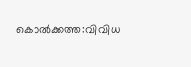കൊല്‍ക്കത്ത:വിവിധ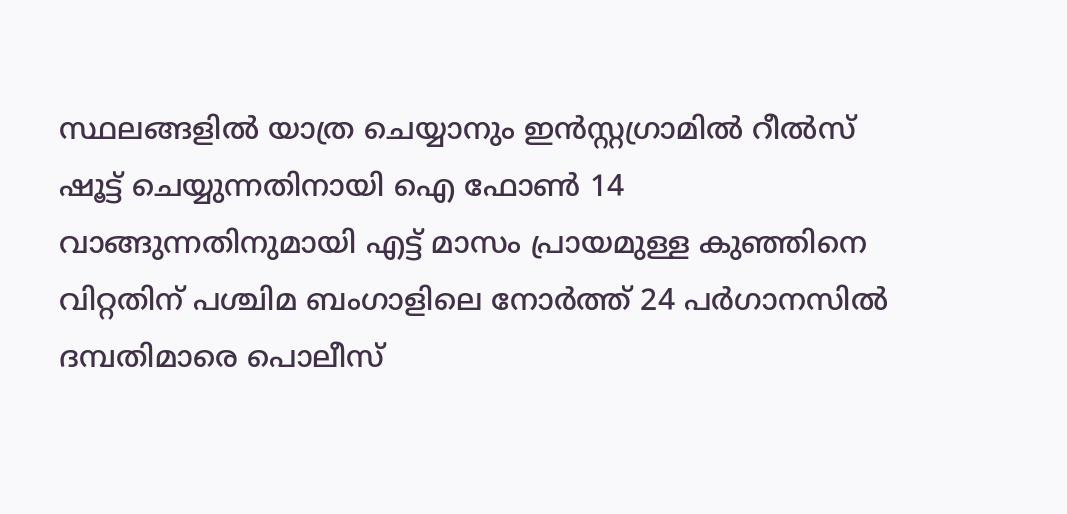സ്ഥലങ്ങളില്‍ യാത്ര ചെയ്യാനും ഇന്‍സ്റ്റഗ്രാമില്‍ റീല്‍സ് ഷൂട്ട് ചെയ്യുന്നതിനായി ഐ ഫോണ്‍ 14 വാങ്ങുന്നതിനുമായി എട്ട് മാസം പ്രായമുള്ള കുഞ്ഞിനെ വിറ്റതിന് പശ്ചിമ ബംഗാളിലെ നോര്‍ത്ത് 24 പര്‍ഗാനസില്‍ ദമ്പതിമാരെ പൊലീസ്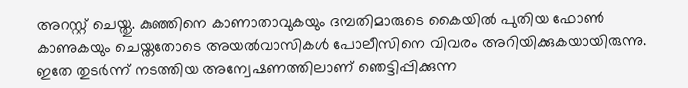അറസ്റ്റ് ചെയ്തു. കുഞ്ഞിനെ കാണാതാവുകയും ദമ്പതിമാരുടെ കൈയില്‍ പുതിയ ഫോണ്‍ കാണുകയും ചെയ്തതോടെ അയല്‍വാസികള്‍ പോലീസിനെ വിവരം അറിയിക്കുകയായിരുന്നു. ഇതേ തുടര്‍ന്ന് നടത്തിയ അന്വേഷണത്തിലാണ് ഞെട്ടിപ്പിക്കുന്ന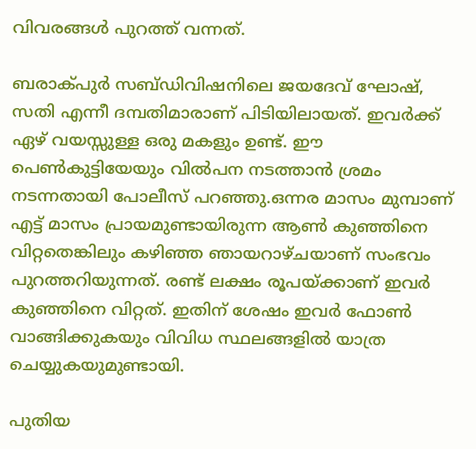വിവരങ്ങള്‍ പുറത്ത് വന്നത്.

ബരാക്പുര്‍ സബ്ഡിവിഷനിലെ ജയദേവ് ഘോഷ്, സതി എന്നീ ദമ്പതിമാരാണ് പിടിയിലായത്. ഇവര്‍ക്ക് ഏഴ് വയസ്സുള്ള ഒരു മകളും ഉണ്ട്. ഈ പെണ്‍കുട്ടിയേയും വില്‍പന നടത്താന്‍ ശ്രമം നടന്നതായി പോലീസ് പറഞ്ഞു.ഒന്നര മാസം മുമ്പാണ് എട്ട് മാസം പ്രായമുണ്ടായിരുന്ന ആണ്‍ കുഞ്ഞിനെ വിറ്റതെങ്കിലും കഴിഞ്ഞ ഞായറാഴ്ചയാണ് സംഭവം പുറത്തറിയുന്നത്. രണ്ട് ലക്ഷം രൂപയ്ക്കാണ് ഇവര്‍ കുഞ്ഞിനെ വിറ്റത്. ഇതിന് ശേഷം ഇവര്‍ ഫോണ്‍ വാങ്ങിക്കുകയും വിവിധ സ്ഥലങ്ങളില്‍ യാത്ര ചെയ്യുകയുമുണ്ടായി.

പുതിയ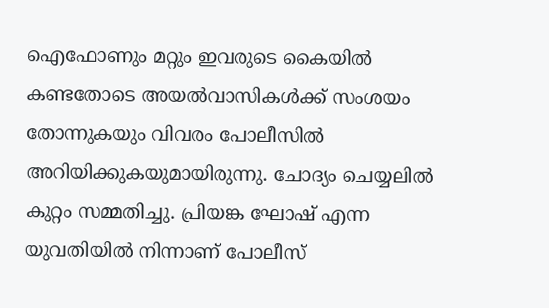ഐഫോണും മറ്റും ഇവരുടെ കൈയില്‍ കണ്ടതോടെ അയല്‍വാസികള്‍ക്ക് സംശയം തോന്നുകയും വിവരം പോലീസില്‍ അറിയിക്കുകയുമായിരുന്നു. ചോദ്യം ചെയ്യലില്‍ കുറ്റം സമ്മതിച്ചു. പ്രിയങ്ക ഘോഷ് എന്ന യുവതിയില്‍ നിന്നാണ് പോലീസ്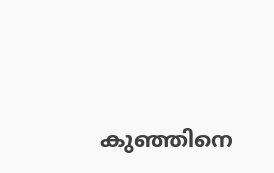കുഞ്ഞിനെ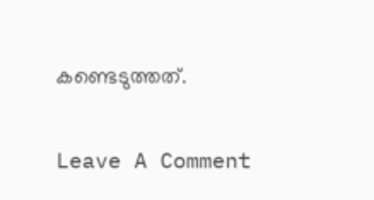കണ്ടെടുത്തത്.

Leave A Comment